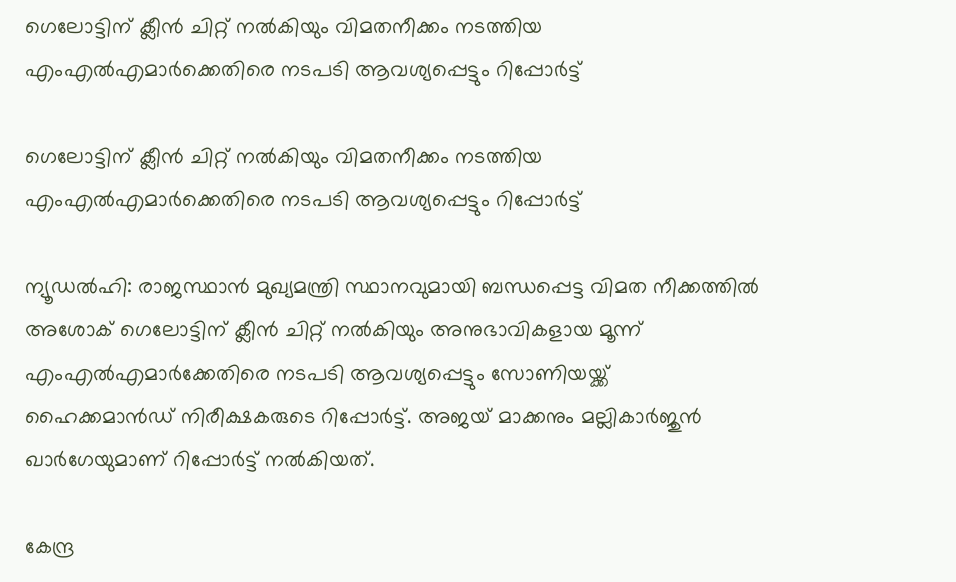ഗെലോട്ടിന് ക്ലീന്‍ ചിറ്റ് നല്‍കിയും വിമതനീക്കം നടത്തിയ എംഎല്‍എമാര്‍ക്കെതിരെ നടപടി ആവശ്യപ്പെട്ടും റിപ്പോര്‍ട്ട്

ഗെലോട്ടിന് ക്ലീന്‍ ചിറ്റ് നല്‍കിയും വിമതനീക്കം നടത്തിയ എംഎല്‍എമാര്‍ക്കെതിരെ നടപടി ആവശ്യപ്പെട്ടും റിപ്പോര്‍ട്ട്

ന്യൂഡല്‍ഹി: രാജസ്ഥാന്‍ മുഖ്യമന്ത്രി സ്ഥാനവുമായി ബന്ധപ്പെട്ട വിമത നീക്കത്തില്‍ അശോക് ഗെലോട്ടിന് ക്ലീന്‍ ചിറ്റ് നല്‍കിയും അനുഭാവികളായ മൂന്ന് എംഎല്‍എമാര്‍ക്കേതിരെ നടപടി ആവശ്യപ്പെട്ടും സോണിയയ്ക്ക് ഹൈക്കമാന്‍ഡ് നിരീക്ഷകരുടെ റിപ്പോര്‍ട്ട്. അജയ് മാക്കനും മല്ലികാര്‍ജുന്‍ ഖാര്‍ഗേയുമാണ് റിപ്പോര്‍ട്ട് നല്‍കിയത്.

കേന്ദ്ര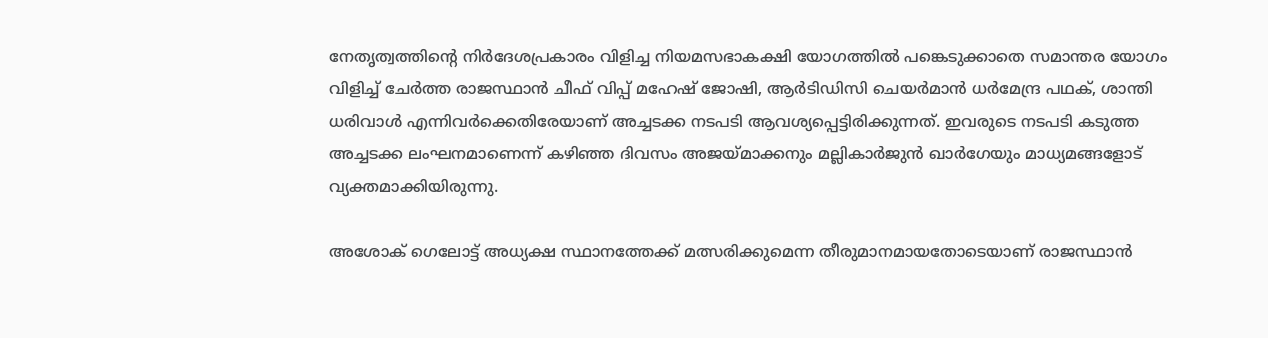നേതൃത്വത്തിന്റെ നിര്‍ദേശപ്രകാരം വിളിച്ച നിയമസഭാകക്ഷി യോഗത്തില്‍ പങ്കെടുക്കാതെ സമാന്തര യോഗം വിളിച്ച് ചേര്‍ത്ത രാജസ്ഥാന്‍ ചീഫ് വിപ്പ് മഹേഷ് ജോഷി, ആര്‍ടിഡിസി ചെയര്‍മാന്‍ ധര്‍മേന്ദ്ര പഥക്, ശാന്തി ധരിവാള്‍ എന്നിവര്‍ക്കെതിരേയാണ് അച്ചടക്ക നടപടി ആവശ്യപ്പെട്ടിരിക്കുന്നത്. ഇവരുടെ നടപടി കടുത്ത അച്ചടക്ക ലംഘനമാണെന്ന് കഴിഞ്ഞ ദിവസം അജയ്മാക്കനും മല്ലികാര്‍ജുന്‍ ഖാര്‍ഗേയും മാധ്യമങ്ങളോട് വ്യക്തമാക്കിയിരുന്നു.

അശോക് ഗെലോട്ട് അധ്യക്ഷ സ്ഥാനത്തേക്ക് മത്സരിക്കുമെന്ന തീരുമാനമായതോടെയാണ് രാജസ്ഥാന്‍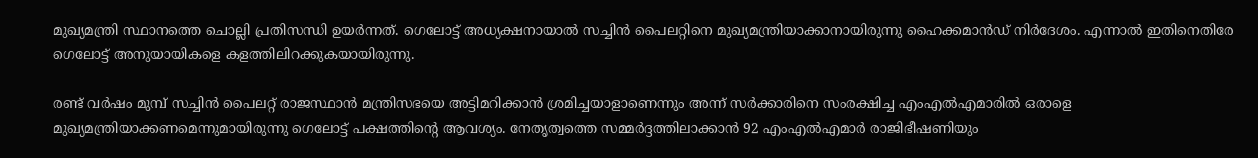മുഖ്യമന്ത്രി സ്ഥാനത്തെ ചൊല്ലി പ്രതിസന്ധി ഉയര്‍ന്നത്. ഗെലോട്ട് അധ്യക്ഷനായാല്‍ സച്ചിന്‍ പൈലറ്റിനെ മുഖ്യമന്ത്രിയാക്കാനായിരുന്നു ഹൈക്കമാന്‍ഡ് നിര്‍ദേശം. എന്നാല്‍ ഇതിനെതിരേ ഗെലോട്ട് അനുയായികളെ കളത്തിലിറക്കുകയായിരുന്നു.

രണ്ട് വര്‍ഷം മുമ്പ് സച്ചിന്‍ പൈലറ്റ് രാജസ്ഥാന്‍ മന്ത്രിസഭയെ അട്ടിമറിക്കാന്‍ ശ്രമിച്ചയാളാണെന്നും അന്ന് സര്‍ക്കാരിനെ സംരക്ഷിച്ച എംഎല്‍എമാരില്‍ ഒരാളെ മുഖ്യമന്ത്രിയാക്കണമെന്നുമായിരുന്നു ഗെലോട്ട് പക്ഷത്തിന്റെ ആവശ്യം. നേതൃത്വത്തെ സമ്മര്‍ദ്ദത്തിലാക്കാന്‍ 92 എംഎല്‍എമാര്‍ രാജിഭീഷണിയും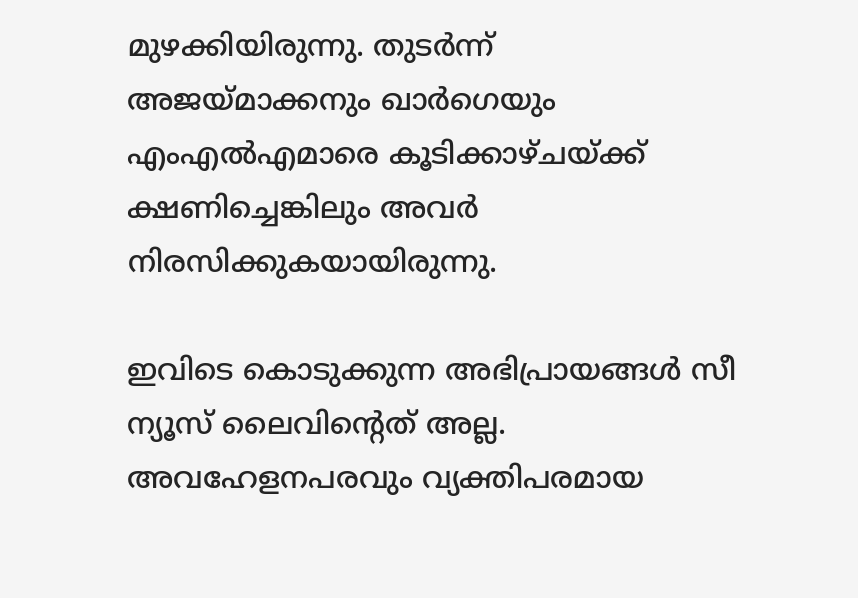മുഴക്കിയിരുന്നു. തുടര്‍ന്ന് അജയ്മാക്കനും ഖാര്‍ഗെയും എംഎല്‍എമാരെ കൂടിക്കാഴ്ചയ്ക്ക് ക്ഷണിച്ചെങ്കിലും അവര്‍ നിരസിക്കുകയായിരുന്നു.

ഇവിടെ കൊടുക്കുന്ന അഭിപ്രായങ്ങള്‍ സീ ന്യൂസ് ലൈവിന്റെത് അല്ല. അവഹേളനപരവും വ്യക്തിപരമായ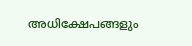അധിക്ഷേപങ്ങളും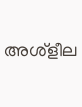അശ്‌ളീല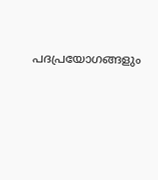പദപ്രയോഗങ്ങളും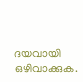ദയവായി ഒഴിവാക്കുക.